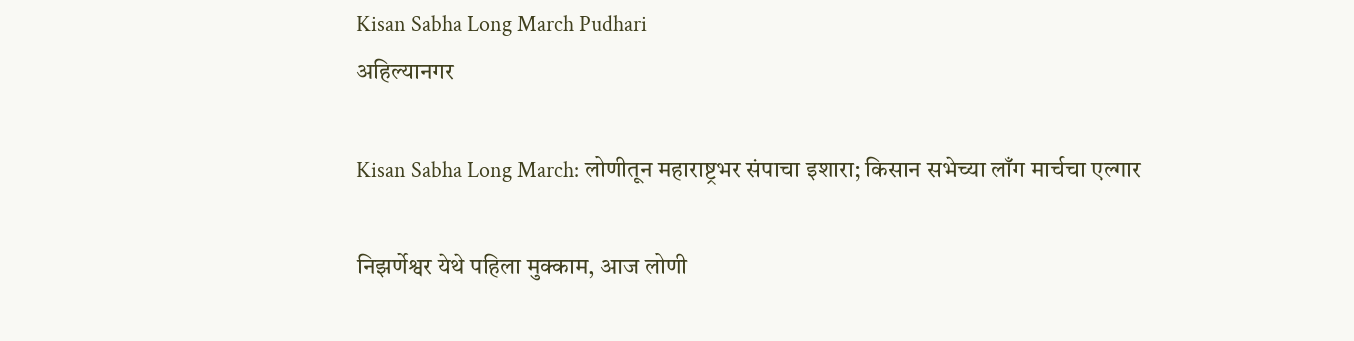Kisan Sabha Long March Pudhari
अहिल्यानगर

Kisan Sabha Long March: लोणीतून महाराष्ट्रभर संपाचा इशारा; किसान सभेच्या लाँग मार्चचा एल्गार

निझर्णेश्वर येथे पहिला मुक्काम, आज लोणी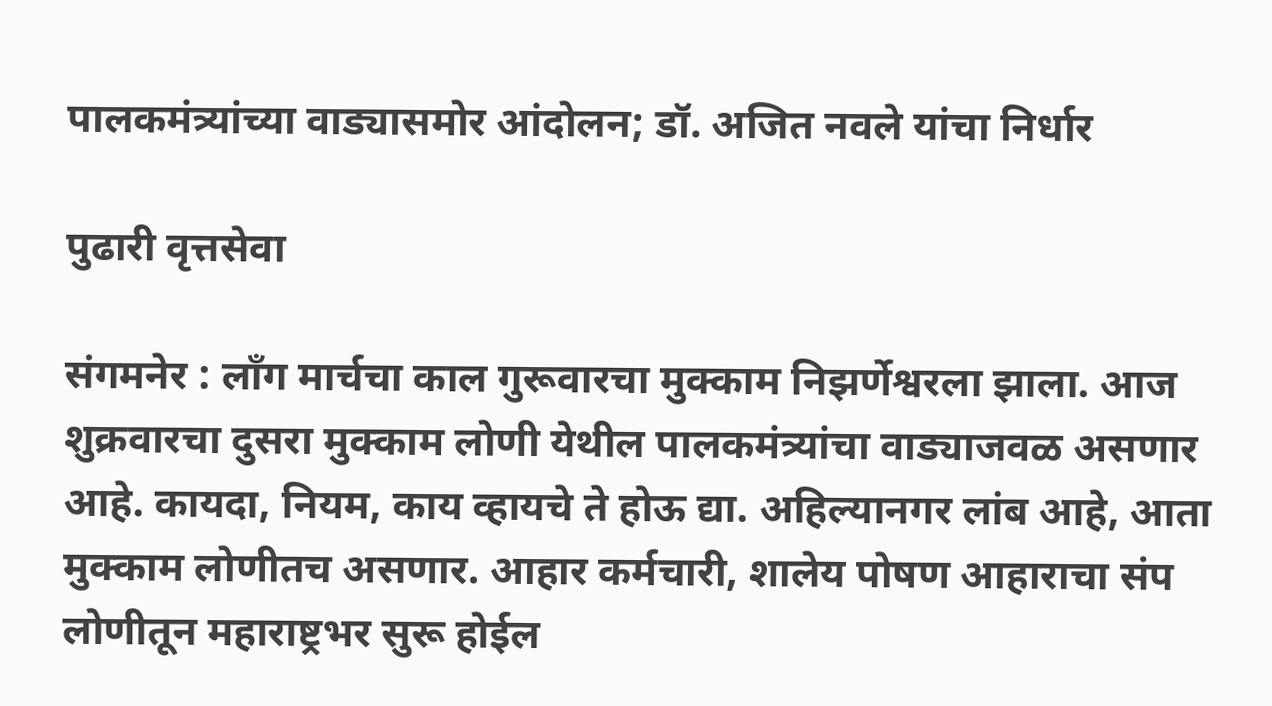पालकमंत्र्यांच्या वाड्यासमोर आंदोलन; डॉ. अजित नवले यांचा निर्धार

पुढारी वृत्तसेवा

संगमनेर : लाँग मार्चचा काल गुरूवारचा मुक्काम निझर्णेश्वरला झाला. आज शुक्रवारचा दुसरा मुक्काम लोणी येथील पालकमंत्र्यांचा वाड्याजवळ असणार आहे. कायदा, नियम, काय व्हायचे ते होऊ द्या. अहिल्यानगर लांब आहे, आता मुक्काम लोणीतच असणार. आहार कर्मचारी, शालेय पोषण आहाराचा संप लोणीतून महाराष्ट्रभर सुरू होईल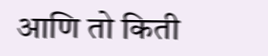आणि तो किती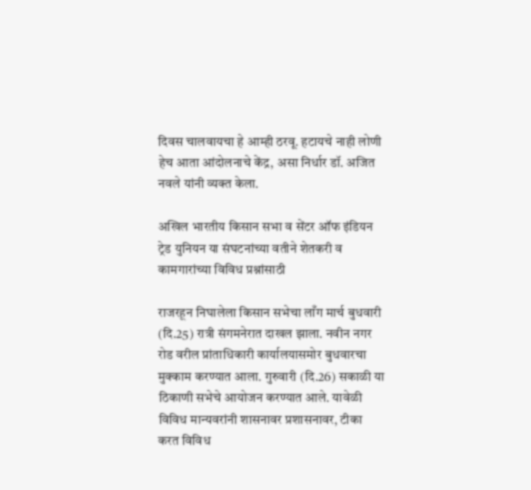दिवस चालवायचा हे आम्ही ठरवू. हटायचे नाही लोणी हेच आता आंदोलनाचे केंद्र, असा निर्धार डॉ. अजित नवले यांनी व्यक्त केला.

अखिल भारतीय किसान सभा व सेंटर ऑफ इंडियन ट्रेड युनियन या संघटनांच्या वतीने शेतकरी व कामगारांच्या विविध प्रश्नांसाठी

राजरहून निघालेला किसान सभेचा लाँग मार्च बुधवारी (दि.25) रात्री संगमनेरात दाखल झाला. नवीन नगर रोड वरील प्रांताधिकारी कार्यालयासमोर बुधवारचा मुक्काम करण्यात आला. गुरुवारी (दि.26) सकाळी या ठिकाणी सभेचे आयोजन करण्यात आले. यावेळी विविध मान्यवरांनी शासनावर प्रशासनावर, टीका करत विविध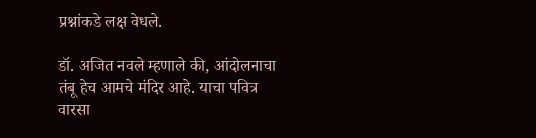प्रश्नांकडे लक्ष वेधले.

डॉ. अजित नवले म्हणाले की, आंदोलनाचा तंबू हेच आमचे मंदिर आहे. याचा पवित्र वारसा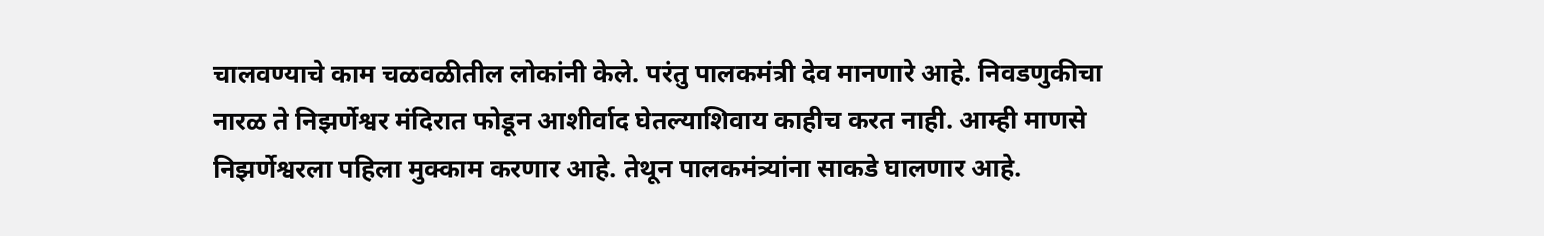चालवण्याचे काम चळवळीतील लोकांनी केले. परंतु पालकमंत्री देव मानणारे आहे. निवडणुकीचा नारळ ते निझर्णेश्वर मंदिरात फोडून आशीर्वाद घेतल्याशिवाय काहीच करत नाही. आम्ही माणसे निझर्णेश्वरला पहिला मुक्काम करणार आहे. तेथून पालकमंत्र्यांना साकडे घालणार आहे.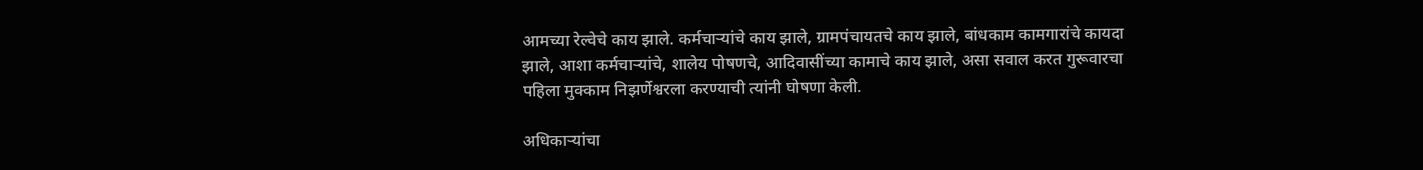आमच्या रेल्वेचे काय झाले. कर्मचाऱ्यांचे काय झाले, ग्रामपंचायतचे काय झाले, बांधकाम कामगारांचे कायदा झाले, आशा कर्मचाऱ्यांचे, शालेय पोषणचे, आदिवासींच्या कामाचे काय झाले, असा सवाल करत गुरूवारचा पहिला मुक्काम निझर्णेश्वरला करण्याची त्यांनी घोषणा केली.

अधिकाऱ्यांचा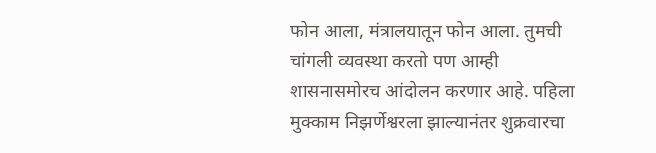फोन आला, मंत्रालयातून फोन आला. तुमची चांगली व्यवस्था करतो पण आम्ही शासनासमोरच आंदोलन करणार आहे. पहिला मुक्काम निझर्णेश्वरला झाल्यानंतर शुक्रवारचा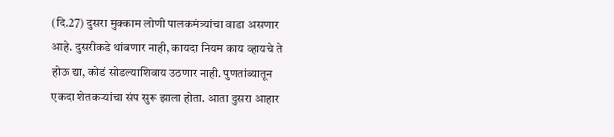(दि.27) दुसरा मुक्काम लोणी पालकमंत्र्यांचा वाडा असणार आहे. दुसरीकडे थांबणार नाही, कायदा नियम काय व्हायचे ते होऊ द्या, कोडं सोडल्याशिवाय उठणार नाही. पुणतांब्यातून एकदा शेतकऱ्यांचा संप सुरू झाला होता. आता दुसरा आहार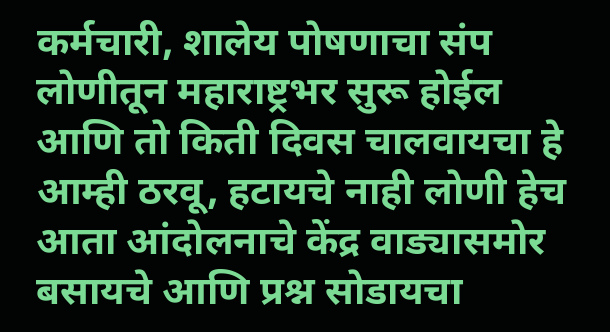कर्मचारी, शालेय पोषणाचा संप लोणीतून महाराष्ट्रभर सुरू होईल आणि तो किती दिवस चालवायचा हे आम्ही ठरवू, हटायचे नाही लोणी हेच आता आंदोलनाचे केंद्र वाड्यासमोर बसायचे आणि प्रश्न सोडायचा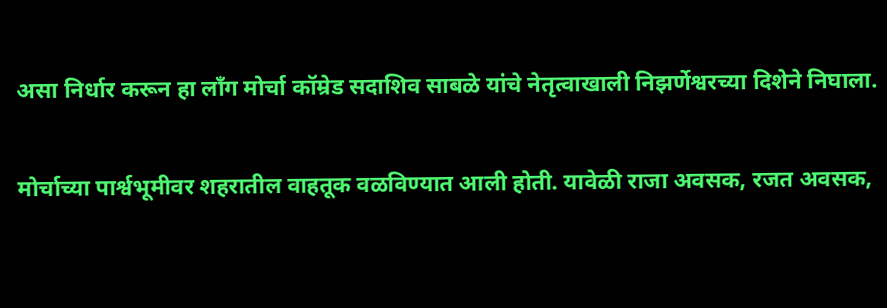असा निर्धार करून हा लाँग मोर्चा कॉम्रेड सदाशिव साबळे यांचे नेतृत्वाखाली निझर्णेश्वरच्या दिशेने निघाला.

मोर्चाच्या पार्श्वभूमीवर शहरातील वाहतूक वळविण्यात आली होती. यावेळी राजा अवसक, रजत अवसक,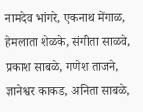नामदेव भांगरे, एकनाथ मेंगाळ, हेमलाता शेळके, संगीता साळवे, प्रकाश साबळे, गणेश ताजने, ज्ञानेश्वर काकड, अनिता साबळे,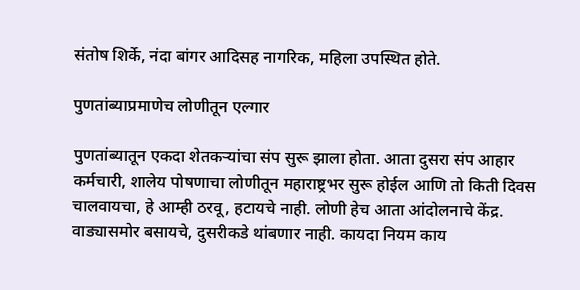संतोष शिर्के, नंदा बांगर आदिसह नागरिक, महिला उपस्थित होते.

पुणतांब्याप्रमाणेच लोणीतून एल्गार

पुणतांब्यातून एकदा शेतकऱ्यांचा संप सुरू झाला होता. आता दुसरा संप आहार कर्मचारी, शालेय पोषणाचा लोणीतून महाराष्ट्रभर सुरू होईल आणि तो किती दिवस चालवायचा, हे आम्ही ठरवू, हटायचे नाही. लोणी हेच आता आंदोलनाचे केंद्र. वाड्यासमोर बसायचे, दुसरीकडे थांबणार नाही. कायदा नियम काय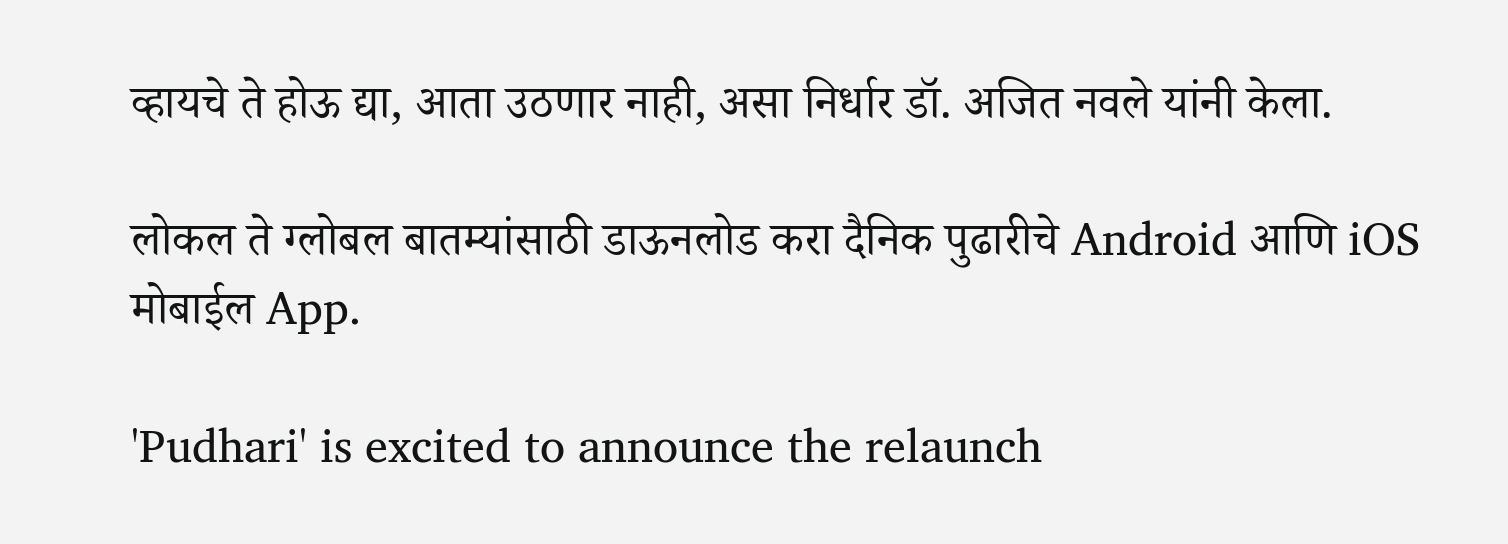व्हायचे ते होऊ द्या, आता उठणार नाही, असा निर्धार डॉ. अजित नवले यांनी केला.

लोकल ते ग्लोबल बातम्यांसाठी डाऊनलोड करा दैनिक पुढारीचे Android आणि iOS मोबाईल App.

'Pudhari' is excited to announce the relaunch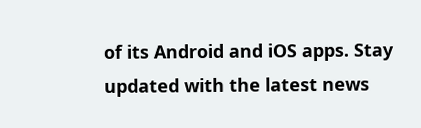of its Android and iOS apps. Stay updated with the latest news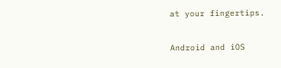at your fingertips.

Android and iOS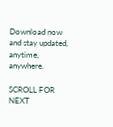Download now and stay updated, anytime, anywhere.

SCROLL FOR NEXT